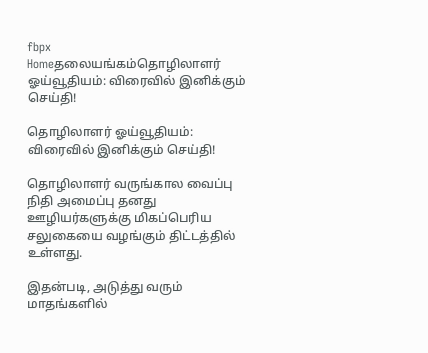fbpx
Homeதலையங்கம்தொழிலாளர் ஓய்வூதியம்: விரைவில் இனிக்கும் செய்தி!

தொழிலாளர் ஓய்வூதியம்: விரைவில் இனிக்கும் செய்தி!

தொழிலாளர் வருங்கால வைப்பு நிதி அமைப்பு தனது ஊழியர்களுக்கு மிகப்பெரிய சலுகையை வழங்கும் திட்டத்தில் உள்ளது.

இதன்படி, அடுத்து வரும் மாதங்களில்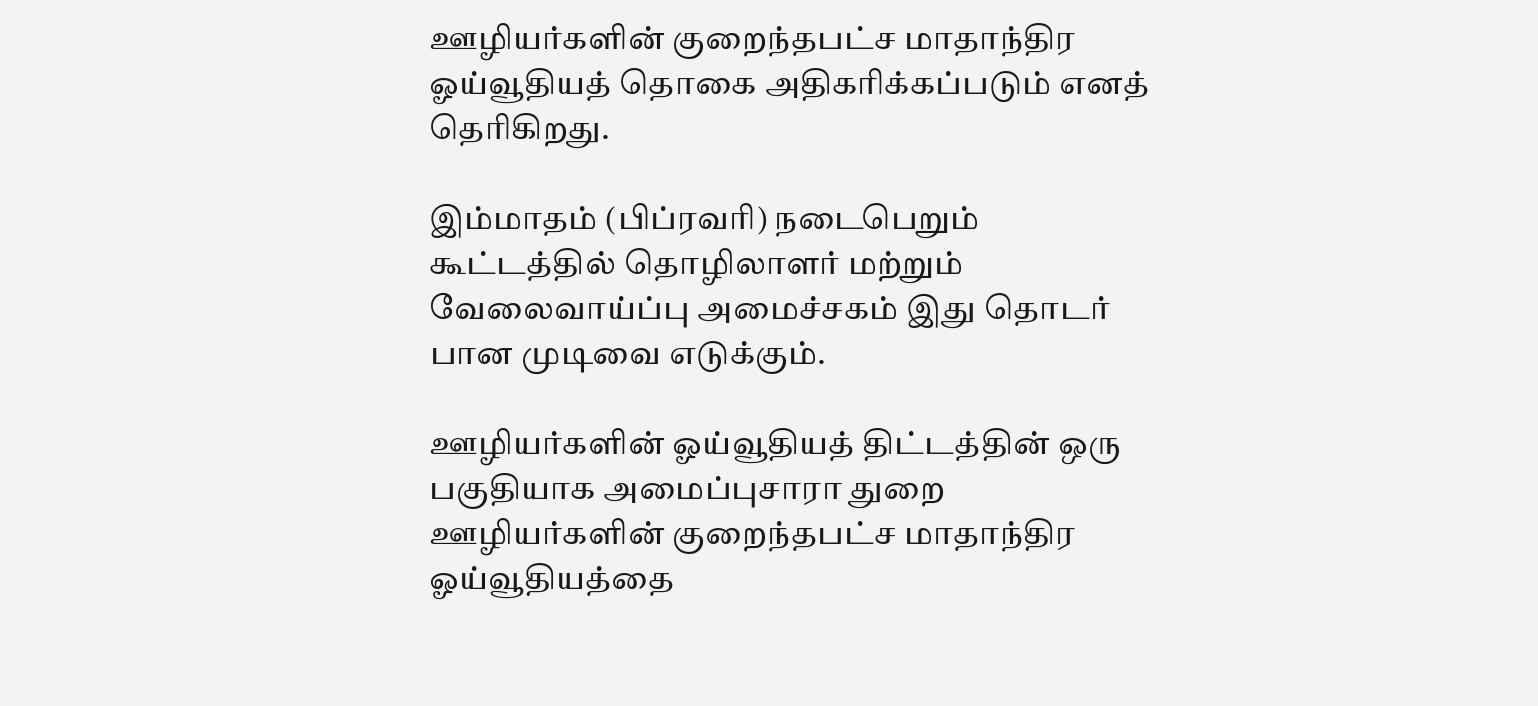ஊழியர்களின் குறைந்தபட்ச மாதாந்திர ஓய்வூதியத் தொகை அதிகரிக்கப்படும் எனத் தெரிகிறது.

இம்மாதம் (பிப்ரவரி) நடைபெறும் கூட்டத்தில் தொழிலாளர் மற்றும் வேலைவாய்ப்பு அமைச்சகம் இது தொடர் பான முடிவை எடுக்கும்.

ஊழியர்களின் ஓய்வூதியத் திட்டத்தின் ஒரு பகுதியாக அமைப்புசாரா துறை ஊழியர்களின் குறைந்தபட்ச மாதாந்திர ஓய்வூதியத்தை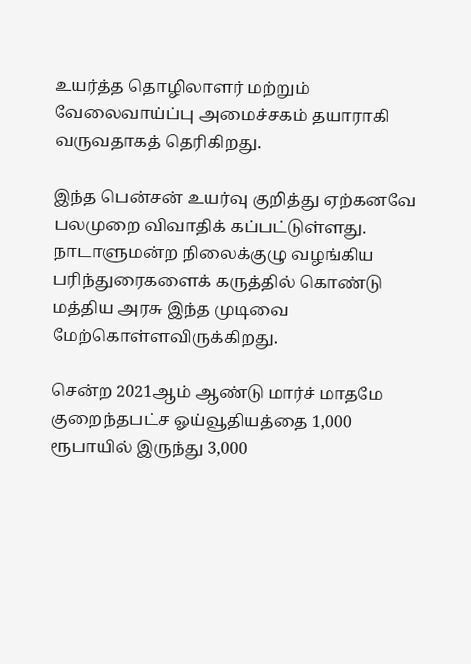உயர்த்த தொழிலாளர் மற்றும் வேலைவாய்ப்பு அமைச்சகம் தயாராகி வருவதாகத் தெரிகிறது.

இந்த பென்சன் உயர்வு குறித்து ஏற்கனவே பலமுறை விவாதிக் கப்பட்டுள்ளது. நாடாளுமன்ற நிலைக்குழு வழங்கிய பரிந்துரைகளைக் கருத்தில் கொண்டு மத்திய அரசு இந்த முடிவை மேற்கொள்ளவிருக்கிறது.

சென்ற 2021ஆம் ஆண்டு மார்ச் மாதமே குறைந்தபட்ச ஓய்வூதியத்தை 1,000 ரூபாயில் இருந்து 3,000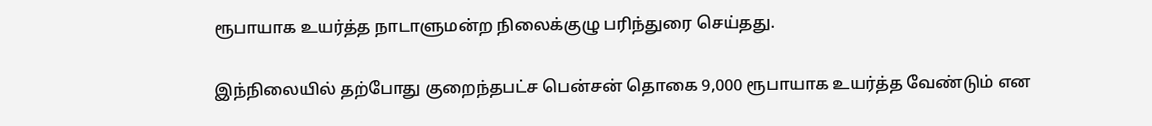ரூபாயாக உயர்த்த நாடாளுமன்ற நிலைக்குழு பரிந்துரை செய்தது.

இந்நிலையில் தற்போது குறைந்தபட்ச பென்சன் தொகை 9,000 ரூபாயாக உயர்த்த வேண்டும் என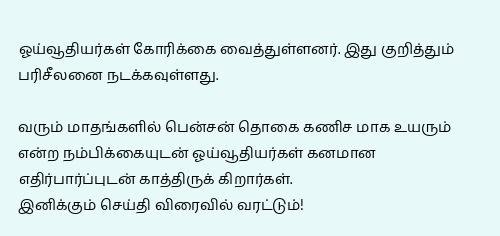ஓய்வூதியர்கள் கோரிக்கை வைத்துள்ளனர். இது குறித்தும் பரிசீலனை நடக்கவுள்ளது.

வரும் மாதங்களில் பென்சன் தொகை கணிச மாக உயரும் என்ற நம்பிக்கையுடன் ஓய்வூதியர்கள் கனமான எதிர்பார்ப்புடன் காத்திருக் கிறார்கள்.
இனிக்கும் செய்தி விரைவில் வரட்டும்!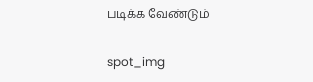படிக்க வேண்டும்

spot_img